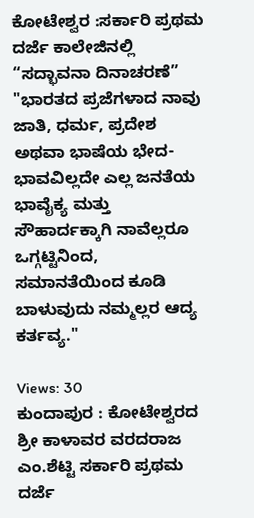ಕೋಟೇಶ್ವರ :ಸರ್ಕಾರಿ ಪ್ರಥಮ ದರ್ಜೆ ಕಾಲೇಜಿನಲ್ಲಿ “ಸದ್ಭಾವನಾ ದಿನಾಚರಣೆ”
"ಭಾರತದ ಪ್ರಜೆಗಳಾದ ನಾವು ಜಾತಿ, ಧರ್ಮ, ಪ್ರದೇಶ ಅಥವಾ ಭಾಷೆಯ ಭೇದ-ಭಾವವಿಲ್ಲದೇ ಎಲ್ಲ ಜನತೆಯ ಭಾವೈಕ್ಯ ಮತ್ತು ಸೌಹಾರ್ದಕ್ಕಾಗಿ ನಾವೆಲ್ಲರೂ ಒಗ್ಗಟ್ಟಿನಿಂದ, ಸಮಾನತೆಯಿಂದ ಕೂಡಿ ಬಾಳುವುದು ನಮ್ಮಲ್ಲರ ಆದ್ಯ ಕರ್ತವ್ಯ."

Views: 30
ಕುಂದಾಪುರ : ಕೋಟೇಶ್ವರದ ಶ್ರೀ ಕಾಳಾವರ ವರದರಾಜ ಎಂ.ಶೆಟ್ಟಿ ಸರ್ಕಾರಿ ಪ್ರಥಮ ದರ್ಜೆ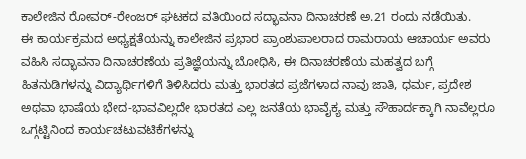ಕಾಲೇಜಿನ ರೋವರ್-ರೇಂಜರ್ ಘಟಕದ ವತಿಯಿಂದ ಸದ್ಭಾವನಾ ದಿನಾಚರಣೆ ಅ.21 ರಂದು ನಡೆಯಿತು.
ಈ ಕಾರ್ಯಕ್ರಮದ ಅಧ್ಯಕ್ಷತೆಯನ್ನು ಕಾಲೇಜಿನ ಪ್ರಭಾರ ಪ್ರಾಂಶುಪಾಲರಾದ ರಾಮರಾಯ ಆಚಾರ್ಯ ಅವರು ವಹಿಸಿ ಸದ್ಭಾವನಾ ದಿನಾಚರಣೆಯ ಪ್ರತಿಜ್ಞೆಯನ್ನು ಬೋಧಿಸಿ, ಈ ದಿನಾಚರಣೆಯ ಮಹತ್ವದ ಬಗ್ಗೆ ಹಿತನುಡಿಗಳನ್ನು ವಿದ್ಯಾರ್ಥಿಗಳಿಗೆ ತಿಳಿಸಿದರು ಮತ್ತು ಭಾರತದ ಪ್ರಜೆಗಳಾದ ನಾವು ಜಾತಿ, ಧರ್ಮ, ಪ್ರದೇಶ ಅಥವಾ ಭಾಷೆಯ ಭೇದ-ಭಾವವಿಲ್ಲದೇ ಭಾರತದ ಎಲ್ಲ ಜನತೆಯ ಭಾವೈಕ್ಯ ಮತ್ತು ಸೌಹಾರ್ದಕ್ಕಾಗಿ ನಾವೆಲ್ಲರೂ ಒಗ್ಗಟ್ಟಿನಿಂದ ಕಾರ್ಯಚಟುವಟಿಕೆಗಳನ್ನು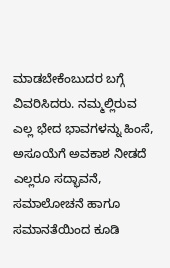ಮಾಡಬೇಕೆಂಬುದರ ಬಗ್ಗೆ ವಿವರಿಸಿದರು. ನಮ್ಮಲ್ಲಿರುವ ಎಲ್ಲ ಭೇದ ಭಾವಗಳನ್ನು ಹಿಂಸೆ, ಅಸೂಯೆಗೆ ಅವಕಾಶ ನೀಡದೆ ಎಲ್ಲರೂ ಸದ್ಭಾವನೆ, ಸಮಾಲೋಚನೆ ಹಾಗೂ ಸಮಾನತೆಯಿಂದ ಕೂಡಿ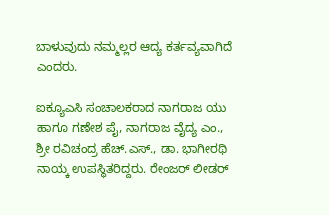ಬಾಳುವುದು ನಮ್ಮಲ್ಲರ ಆದ್ಯ ಕರ್ತವ್ಯವಾಗಿದೆ ಎಂದರು.

ಐಕ್ಯೂಎಸಿ ಸಂಚಾಲಕರಾದ ನಾಗರಾಜ ಯು ಹಾಗೂ ಗಣೇಶ ಪೈ, ನಾಗರಾಜ ವೈದ್ಯ ಎಂ., ಶ್ರೀ ರವಿಚಂದ್ರ ಹೆಚ್.ಎಸ್., ಡಾ. ಭಾಗೀರಥಿ ನಾಯ್ಕ ಉಪಸ್ಥಿತರಿದ್ದರು. ರೇಂಜರ್ ಲೀಡರ್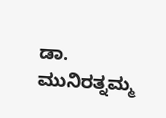ಡಾ. ಮುನಿರತ್ನಮ್ಮ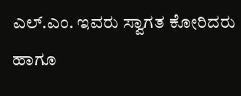ಎಲ್.ಎಂ. ಇವರು ಸ್ವಾಗತ ಕೋರಿದರು ಹಾಗೂ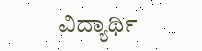ವಿದ್ಯಾರ್ಥಿ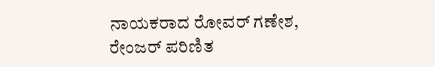ನಾಯಕರಾದ ರೋವರ್ ಗಣೇಶ, ರೇಂಜರ್ ಪರಿಣಿತ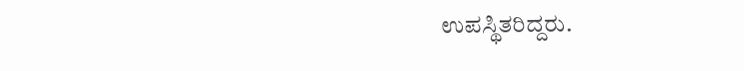ಉಪಸ್ಥಿತರಿದ್ದರು.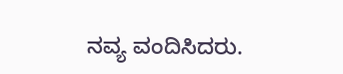ನವ್ಯ ವಂದಿಸಿದರು.